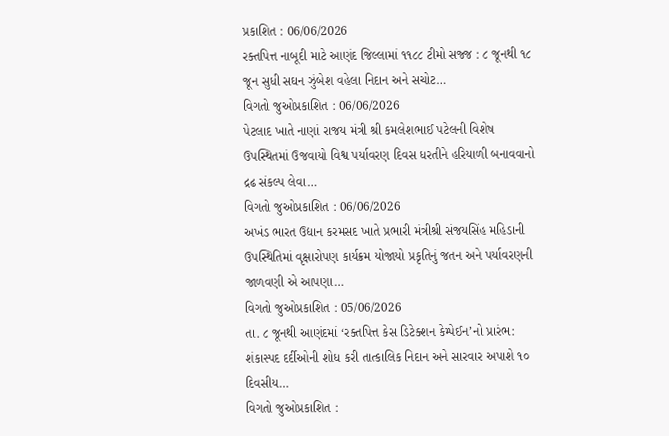પ્રકાશિત : 06/06/2026
રક્તપિત્ત નાબૂદી માટે આણંદ જિલ્લામાં ૧૧૮૮ ટીમો સજ્જ : ૮ જૂનથી ૧૮ જૂન સુધી સઘન ઝુંબેશ વહેલા નિદાન અને સચોટ…
વિગતો જુઓપ્રકાશિત : 06/06/2026
પેટલાદ ખાતે નાણાં રાજય મંત્રી શ્રી કમલેશભાઈ પટેલની વિશેષ ઉપસ્થિતમાં ઉજવાયો વિશ્વ પર્યાવરણ દિવસ ધરતીને હરિયાળી બનાવવાનો દ્રઢ સંકલ્પ લેવા…
વિગતો જુઓપ્રકાશિત : 06/06/2026
અખંડ ભારત ઉદ્યાન કરમસદ ખાતે પ્રભારી મંત્રીશ્રી સંજયસિંહ મહિડાની ઉપસ્થિતિમાં વૃક્ષારોપણ કાર્યક્રમ યોજાયો પ્રકૃતિનું જતન અને પર્યાવરણની જાળવણી એ આપણા…
વિગતો જુઓપ્રકાશિત : 05/06/2026
તા. ૮ જૂનથી આણંદમાં ‘રક્તપિત્ત કેસ ડિટેક્શન કેમ્પેઈન’નો પ્રારંભ: શંકાસ્પદ દર્દીઓની શોધ કરી તાત્કાલિક નિદાન અને સારવાર અપાશે ૧૦ દિવસીય…
વિગતો જુઓપ્રકાશિત :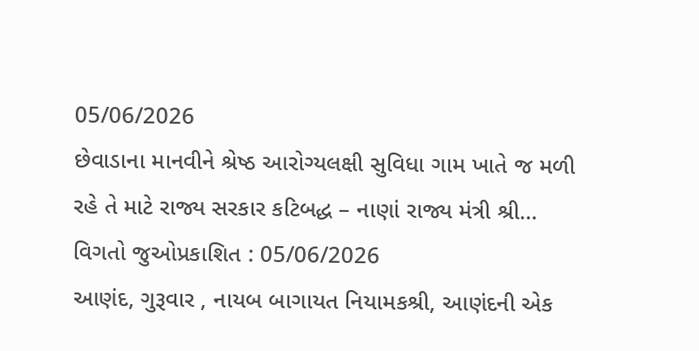05/06/2026
છેવાડાના માનવીને શ્રેષ્ઠ આરોગ્યલક્ષી સુવિધા ગામ ખાતે જ મળી રહે તે માટે રાજ્ય સરકાર કટિબદ્ધ – નાણાં રાજ્ય મંત્રી શ્રી…
વિગતો જુઓપ્રકાશિત : 05/06/2026
આણંદ, ગુરૂવાર , નાયબ બાગાયત નિયામકશ્રી, આણંદની એક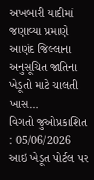અખબારી યાદીમાં જણાવ્યા પ્રમાણે આણંદ જિલ્લાના અનુસૂચિત જાતિના ખેડૂતો માટે ચાલતી ખાસ…
વિગતો જુઓપ્રકાશિત : 05/06/2026
આઇ ખેડૂત પોર્ટલ પર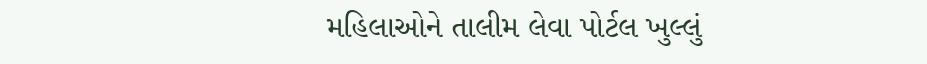મહિલાઓને તાલીમ લેવા પોર્ટલ ખુલ્લું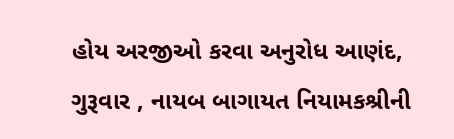હોય અરજીઓ કરવા અનુરોધ આણંદ, ગુરૂવાર , નાયબ બાગાયત નિયામકશ્રીની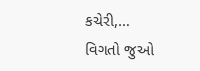કચેરી,…
વિગતો જુઓ